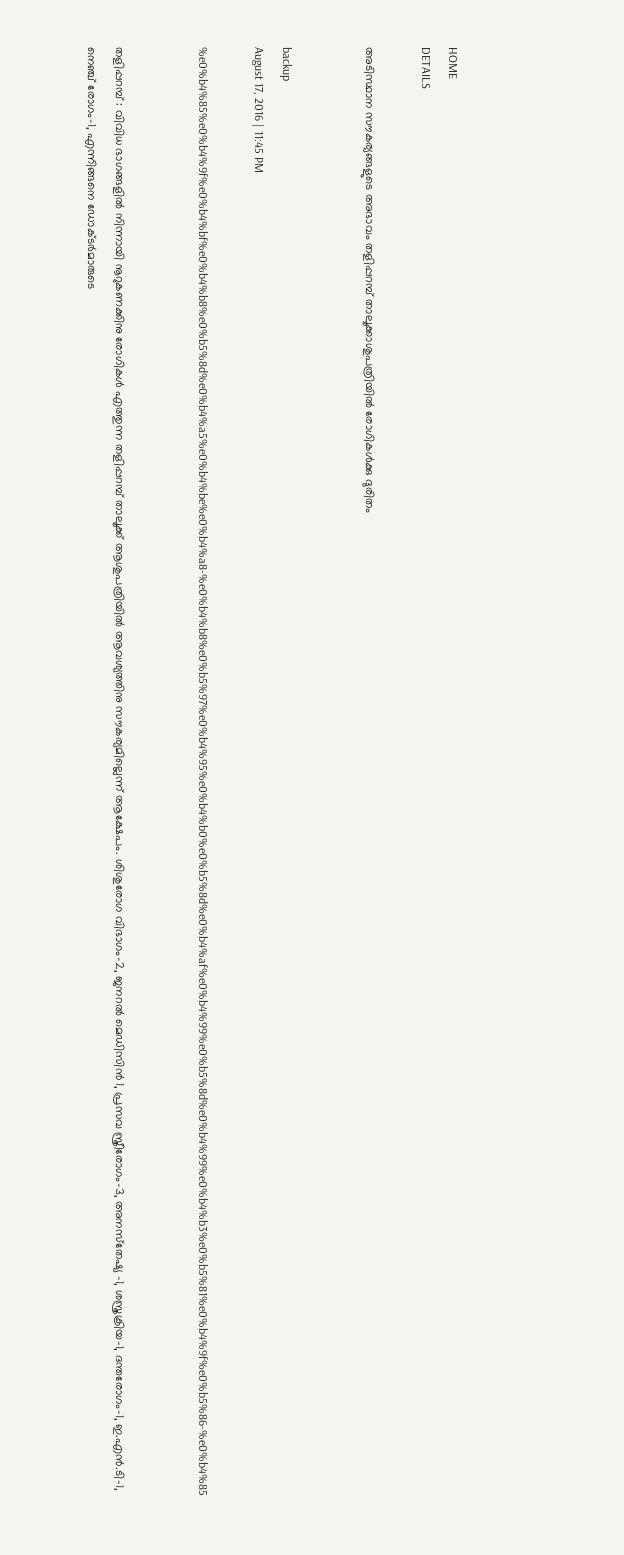HOME
DETAILS

അടിസ്ഥാന സൗകര്യങ്ങളുടെ അഭാവം തളിപ്പറമ്പ് താലൂക്കാശുപത്രിയില്‍ രോഗികള്‍ക്കു ദുരിതം


backup
August 17, 2016 | 11:45 PM

%e0%b4%85%e0%b4%9f%e0%b4%bf%e0%b4%b8%e0%b5%8d%e0%b4%a5%e0%b4%be%e0%b4%a8-%e0%b4%b8%e0%b5%97%e0%b4%95%e0%b4%b0%e0%b5%8d%e0%b4%af%e0%b4%99%e0%b5%8d%e0%b4%99%e0%b4%b3%e0%b5%81%e0%b4%9f%e0%b5%86-%e0%b4%85


തളിപ്പറമ്പ് : വിവിധ ഭാഗങ്ങളില്‍ നിന്നായി നൂറുകണക്കിനു രോഗികള്‍ എത്തുന്ന തളിപ്പറമ്പ് താലൂക്ക് ആശുപത്രിയില്‍ ആവശ്യത്തിനു സൗകര്യമില്ലെന്ന് ആക്ഷേപം. ശിശുരോഗ വിഭാഗം-2, ജനറല്‍ മെഡിസിന്‍ 1, പ്രസവ സ്ത്രീരോഗം-3, അനസ്‌തേഷ്യ -1, ശസ്ത്രക്രിയ-1, ദന്തരോഗം-1, ഇ.എന്‍.ടി-1, നെഞ്ച് രോഗം-1, എന്നിങ്ങനെ ഡോക്ടര്‍മാരുടെ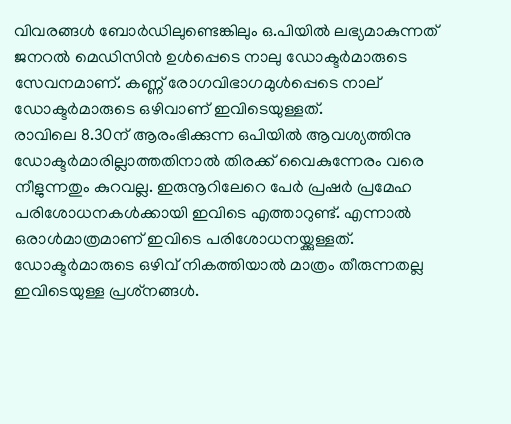വിവരങ്ങള്‍ ബോര്‍ഡിലുണ്ടെങ്കിലും ഒ.പിയില്‍ ലഭ്യമാകുന്നത് ജനറല്‍ മെഡിസിന്‍ ഉള്‍പ്പെടെ നാലു ഡോക്ടര്‍മാരുടെ സേവനമാണ്. കണ്ണ് രോഗവിഭാഗമുള്‍പ്പെടെ നാല് ഡോക്ടര്‍മാരുടെ ഒഴിവാണ് ഇവിടെയുള്ളത്.
രാവിലെ 8.30ന് ആരംഭിക്കുന്ന ഒപിയില്‍ ആവശ്യത്തിനു ഡോക്ടര്‍മാരില്ലാത്തതിനാല്‍ തിരക്ക് വൈകുന്നേരം വരെ നീളുന്നതും കുറവല്ല. ഇരുനൂറിലേറെ പേര്‍ പ്രഷര്‍ പ്രമേഹ പരിശോധനകള്‍ക്കായി ഇവിടെ എത്താറുണ്ട്. എന്നാല്‍ ഒരാള്‍മാത്രമാണ് ഇവിടെ പരിശോധനയ്ക്കുള്ളത്.
ഡോക്ടര്‍മാരുടെ ഒഴിവ് നികത്തിയാല്‍ മാത്രം തീരുന്നതല്ല ഇവിടെയുള്ള പ്രശ്‌നങ്ങള്‍.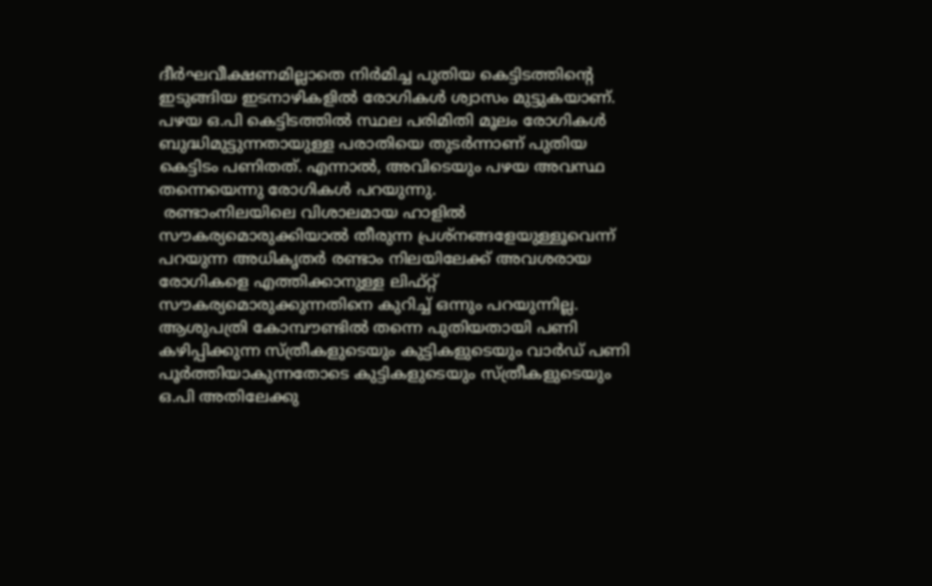ദീര്‍ഘവീക്ഷണമില്ലാതെ നിര്‍മിച്ച പുതിയ കെട്ടിടത്തിന്റെ ഇടുങ്ങിയ ഇടനാഴികളില്‍ രോഗികള്‍ ശ്വാസം മുട്ടുകയാണ്. പഴയ ഒ.പി കെട്ടിടത്തില്‍ സ്ഥല പരിമിതി മൂലം രോഗികള്‍ ബുദ്ധിമുട്ടുന്നതായുള്ള പരാതിയെ തുടര്‍ന്നാണ് പുതിയ കെട്ടിടം പണിതത്. എന്നാല്‍, അവിടെയും പഴയ അവസ്ഥ തന്നെയെന്നു രോഗികള്‍ പറയുന്നു.
 രണ്ടാംനിലയിലെ വിശാലമായ ഹാളില്‍ സൗകര്യമൊരുക്കിയാല്‍ തീരുന്ന പ്രശ്‌നങ്ങളേയുള്ളൂവെന്ന് പറയുന്ന അധികൃതര്‍ രണ്ടാം നിലയിലേക്ക് അവശരായ രോഗികളെ എത്തിക്കാനുള്ള ലിഫ്റ്റ് സൗകര്യമൊരുക്കുന്നതിനെ കുറിച്ച് ഒന്നും പറയുന്നില്ല. ആശുപത്രി കോമ്പൗണ്ടില്‍ തന്നെ പുതിയതായി പണി കഴിപ്പിക്കുന്ന സ്ത്രീകളുടെയും കുട്ടികളുടെയും വാര്‍ഡ് പണി പൂര്‍ത്തിയാകുന്നതോടെ കുട്ടികളുടെയും സ്ത്രീകളുടെയും ഒ.പി അതിലേക്കു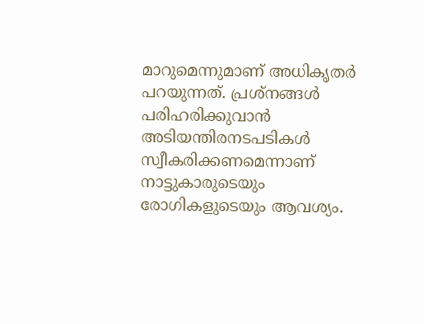മാറുമെന്നുമാണ് അധികൃതര്‍ പറയുന്നത്. പ്രശ്‌നങ്ങള്‍ പരിഹരിക്കുവാന്‍ അടിയന്തിരനടപടികള്‍ സ്വീകരിക്കണമെന്നാണ് നാട്ടുകാരുടെയും രോഗികളുടെയും ആവശ്യം.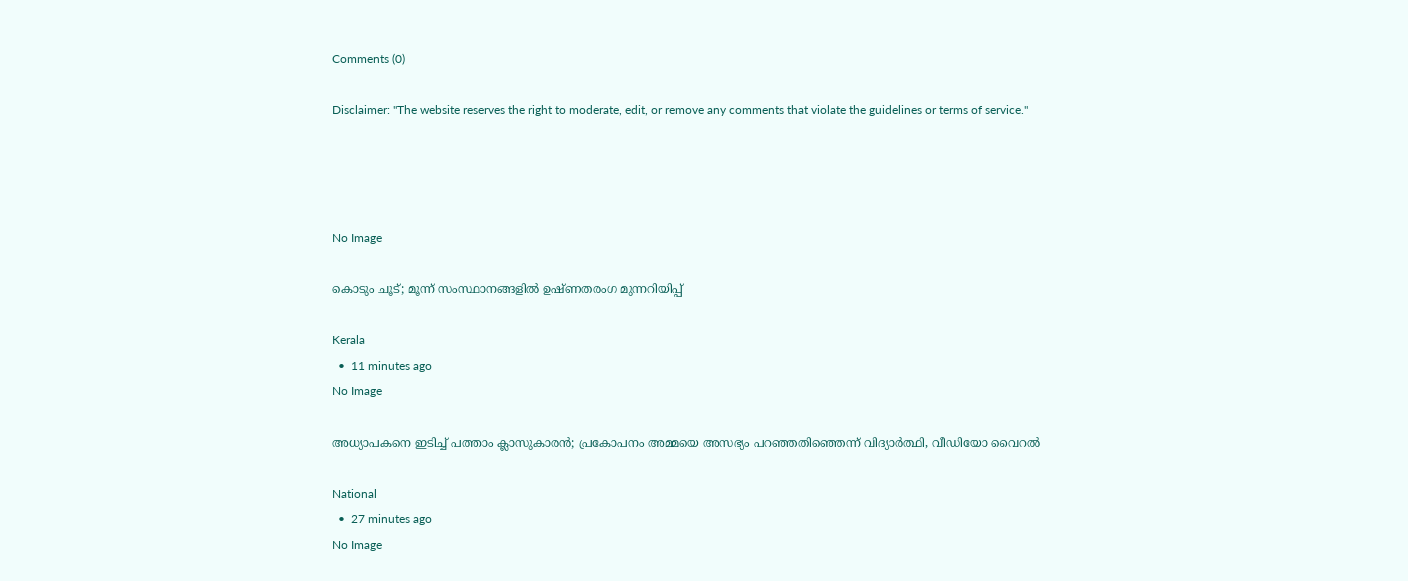Comments (0)

Disclaimer: "The website reserves the right to moderate, edit, or remove any comments that violate the guidelines or terms of service."




No Image

കൊടും ചൂട്; മൂന്ന് സംസ്ഥാനങ്ങളില്‍ ഉഷ്ണതരംഗ മുന്നറിയിപ്പ്

Kerala
  •  11 minutes ago
No Image

അധ്യാപകനെ ഇടിച്ച് പത്താം ക്ലാസുകാരൻ; പ്രകോപനം അമ്മയെ അസഭ്യം പറഞ്ഞതിഞ്ഞെന്ന് വിദ്യാർത്ഥി, വീഡിയോ വൈറൽ

National
  •  27 minutes ago
No Image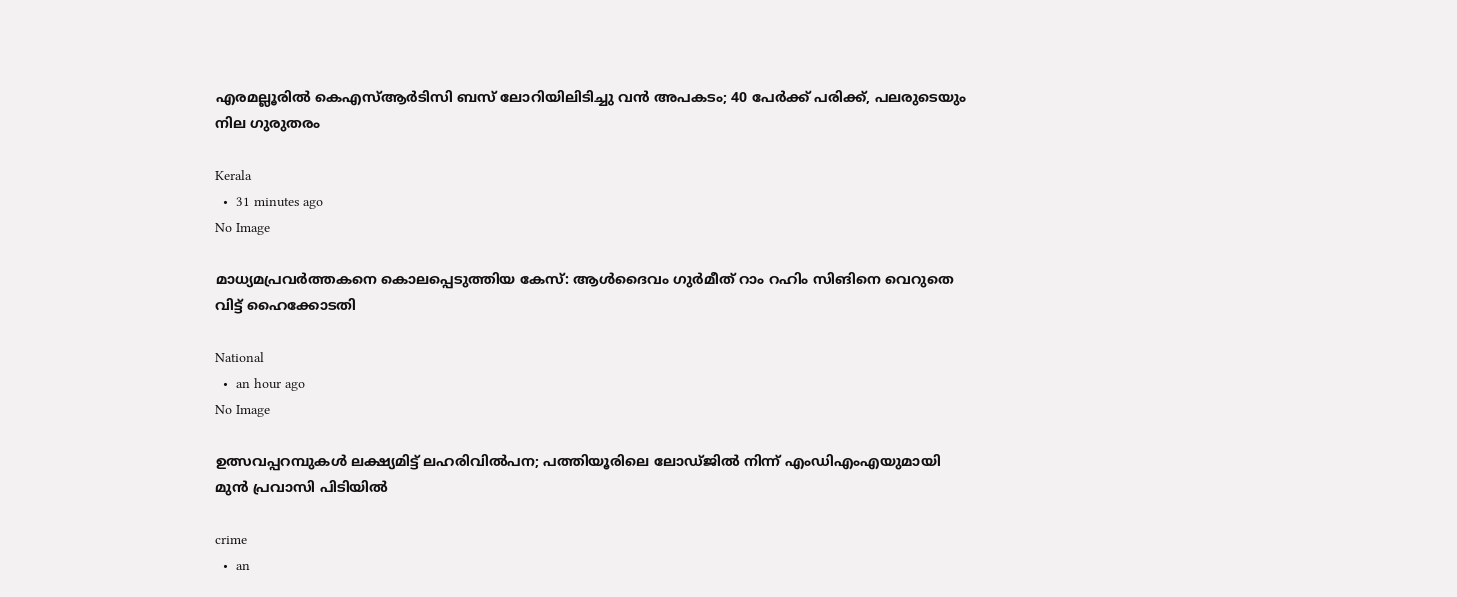എരമല്ലൂരില്‍ കെഎസ്ആര്‍ടിസി ബസ് ലോറിയിലിടിച്ചു വന്‍ അപകടം; 40 പേര്‍ക്ക് പരിക്ക്, പലരുടെയും നില ഗുരുതരം

Kerala
  •  31 minutes ago
No Image

മാധ്യമപ്രവര്‍ത്തകനെ കൊലപ്പെടുത്തിയ കേസ്: ആള്‍ദൈവം ഗുര്‍മീത് റാം റഹിം സിങിനെ വെറുതെ വിട്ട് ഹൈക്കോടതി

National
  •  an hour ago
No Image

ഉത്സവപ്പറമ്പുകൾ ലക്ഷ്യമിട്ട് ലഹരിവിൽപന; പത്തിയൂരിലെ ലോഡ്ജിൽ നിന്ന് എംഡിഎംഎയുമായി മുൻ പ്രവാസി പിടിയിൽ

crime
  •  an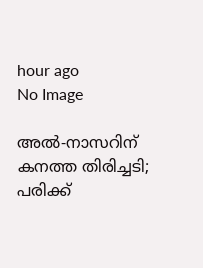hour ago
No Image

അൽ-നാസറിന് കനത്ത തിരിച്ചടി; പരിക്ക്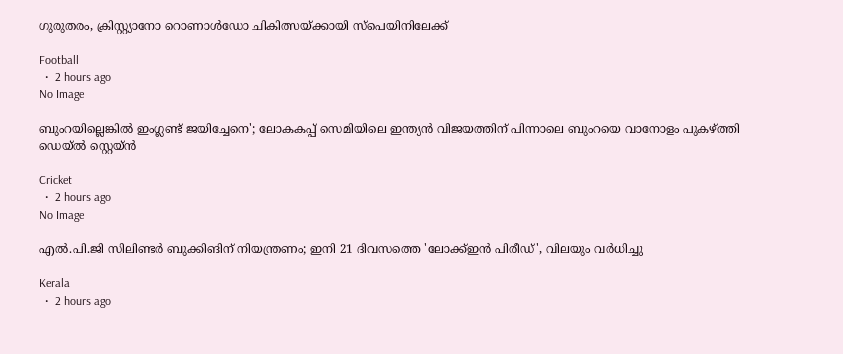ഗുരുതരം, ക്രിസ്റ്റ്യാനോ റൊണാൾഡോ ചികിത്സയ്ക്കായി സ്പെയിനിലേക്ക്

Football
  •  2 hours ago
No Image

ബുംറയില്ലെങ്കിൽ ഇംഗ്ലണ്ട് ജയിച്ചേനെ'; ലോകകപ്പ് സെമിയിലെ ഇന്ത്യൻ വിജയത്തിന് പിന്നാലെ ബുംറയെ വാനോളം പുകഴ്ത്തി ഡെയ്ൽ സ്റ്റെയ്ൻ

Cricket
  •  2 hours ago
No Image

എല്‍.പി.ജി സിലിണ്ടര്‍ ബുക്കിങിന് നിയന്ത്രണം; ഇനി 21 ദിവസത്തെ 'ലോക്ക്ഇന്‍ പിരീഡ്', വിലയും വര്‍ധിച്ചു

Kerala
  •  2 hours ago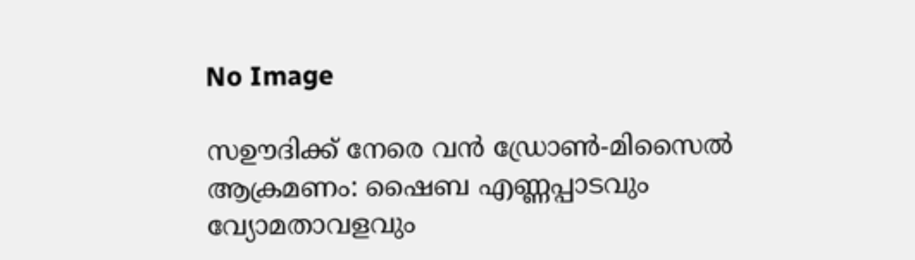No Image

സഊദിക്ക് നേരെ വന്‍ ഡ്രോണ്‍-മിസൈല്‍ ആക്രമണം: ഷൈബ എണ്ണപ്പാടവും വ്യോമതാവളവും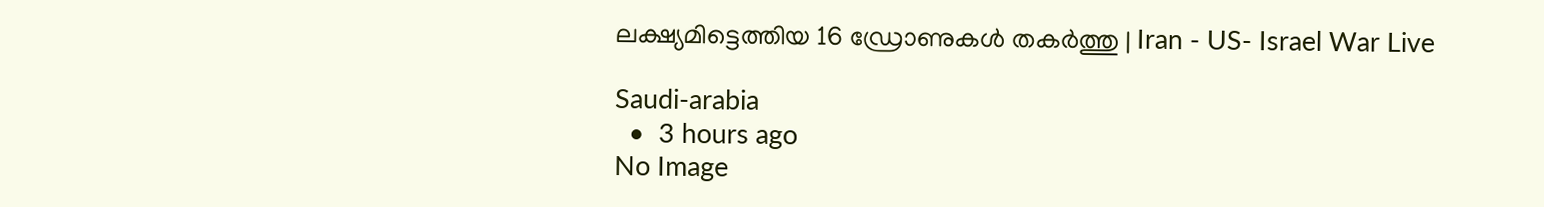ലക്ഷ്യമിട്ടെത്തിയ 16 ഡ്രോണുകള്‍ തകര്‍ത്തു | Iran - US- Israel War Live

Saudi-arabia
  •  3 hours ago
No Image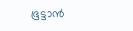ഭൂട്ടാൻ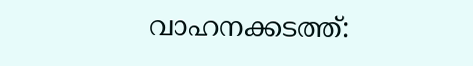വാഹനക്കടത്ത്: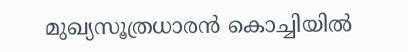മുഖ്യസൂത്രധാരൻ കൊച്ചിയിൽ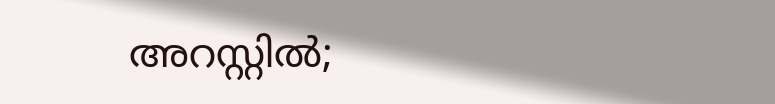അറസ്റ്റിൽ;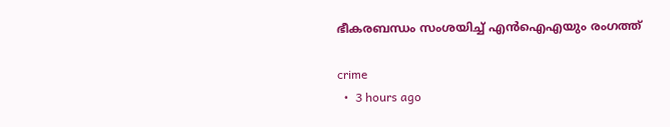ഭീകരബന്ധം സംശയിച്ച് എൻഐഎയും രംഗത്ത്

crime
  •  3 hours ago